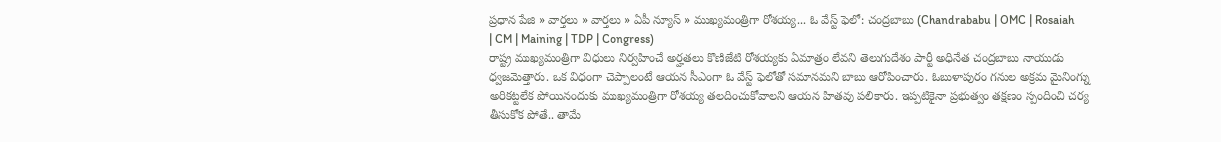ప్రధాన పేజి » వార్తలు » వార్తలు » ఏపీ న్యూస్ » ముఖ్యమంత్రిగా రోశయ్య... ఓ వేస్ట్ ఫెలో: చంద్రబాబు (Chandrababu | OMC | Rosaiah | CM | Maining | TDP | Congress)
రాష్ట్ర ముఖ్యమంత్రిగా విధులు నిర్వహించే అర్హతలు కొణిజేటి రోశయ్యకు ఏమాత్రం లేవని తెలుగుదేశం పార్టీ అధినేత చంద్రబాబు నాయుడు ధ్వజమెత్తారు. ఒక విధంగా చెప్పాలంటే ఆయన సీఎంగా ఓ వేస్ట్ ఫెలోతో సమానమని బాబు ఆరోపించారు. ఓబుళాపురం గనుల అక్రమ మైనింగ్ను అరికట్టలేక పోయినందుకు ముఖ్యమంత్రిగా రోశయ్య తలదించుకోవాలని ఆయన హితవు పలికారు. ఇప్పటికైనా ప్రభుత్వం తక్షణం స్పందించి చర్య తీసుకోక పోతే.. తామే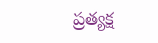ప్రత్యక్ష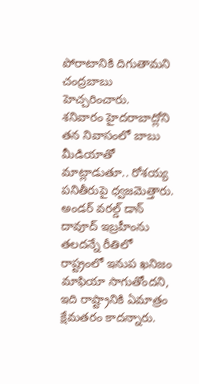పోరాటానికి దిగుతామని చంద్రబాబు హెచ్చరించారు.
శనివారం హైదరాబాద్లోని తన నివాసంలో బాబు మీడియాతో మాట్లాడుతూ.. రోశయ్య పనితీరుపై ధ్వజమెత్తారు. అండర్ వరల్డ్ డాన్ దావూద్ ఇబ్రహీంను తలదన్నే రీతిలో రాష్ట్రంలో ఇనుప ఖనిజం మాఫియా సాగుతోందని, ఇది రాష్ట్రానికి ఏమాత్రం క్షేమతరం కాదన్నారు.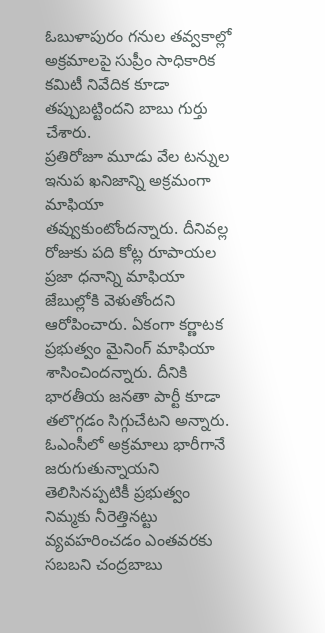ఓబుళాపురం గనుల తవ్వకాల్లో అక్రమాలపై సుప్రీం సాధికారిక కమిటీ నివేదిక కూడా తప్పుబట్టిందని బాబు గుర్తు చేశారు.
ప్రతిరోజూ మూడు వేల టన్నుల ఇనుప ఖనిజాన్ని అక్రమంగా మాఫియా తవ్వుకుంటోందన్నారు. దీనివల్ల రోజుకు పది కోట్ల రూపాయల ప్రజా ధనాన్ని మాఫియా జేబుల్లోకి వెళుతోందని ఆరోపించారు. ఏకంగా కర్ణాటక ప్రభుత్వం మైనింగ్ మాఫియా శాసించిందన్నారు. దీనికి భారతీయ జనతా పార్టీ కూడా తలొగ్గడం సిగ్గుచేటని అన్నారు. ఓఎంసీలో అక్రమాలు భారీగానే జరుగుతున్నాయని తెలిసినప్పటికీ ప్రభుత్వం నిమ్మకు నీరెత్తినట్టు వ్యవహరించడం ఎంతవరకు సబబని చంద్రబాబు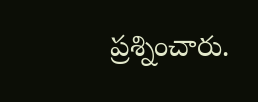ప్రశ్నించారు.